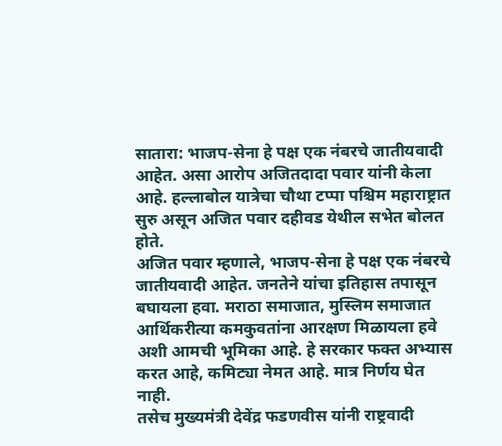सातारा: भाजप-सेना हे पक्ष एक नंबरचे जातीयवादी आहेत. असा आरोप अजितदादा पवार यांनी केला आहे. हल्लाबोल यात्रेचा चौथा टप्पा पश्चिम महाराष्ट्रात सुरु असून अजित पवार दहीवड येथील सभेत बोलत होते.
अजित पवार म्हणाले, भाजप-सेना हे पक्ष एक नंबरचे जातीयवादी आहेत. जनतेने यांचा इतिहास तपासून बघायला हवा. मराठा समाजात, मुस्लिम समाजात आर्थिकरीत्या कमकुवतांना आरक्षण मिळायला हवे अशी आमची भूमिका आहे. हे सरकार फक्त अभ्यास करत आहे, कमिट्या नेमत आहे. मात्र निर्णय घेत नाही.
तसेच मुख्यमंत्री देवेंद्र फडणवीस यांनी राष्ट्रवादी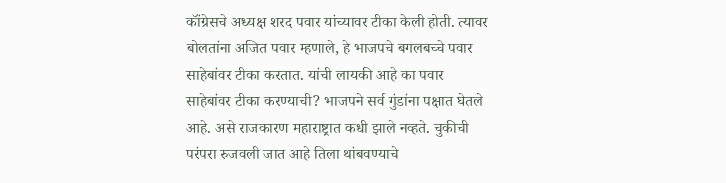कॉंग्रेसचे अध्यक्ष शरद पवार यांच्यावर टीका केली होती. त्यावर बोलतांना अजित पवार म्हणाले, हे भाजपचे बगलबच्चे पवार साहेबांवर टीका करतात. यांची लायकी आहे का पवार साहेबांवर टीका करण्याची? भाजपने सर्व गुंडांना पक्षात घेतले आहे. असे राजकारण महाराष्ट्रात कधी झाले नव्हते. चुकीची परंपरा रुजवली जात आहे तिला थांबवण्याचे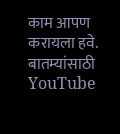काम आपण करायला हवे.
बातम्यांसाठी YouTube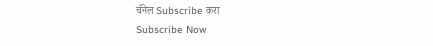चॅनेल Subscribe करा
Subscribe Now